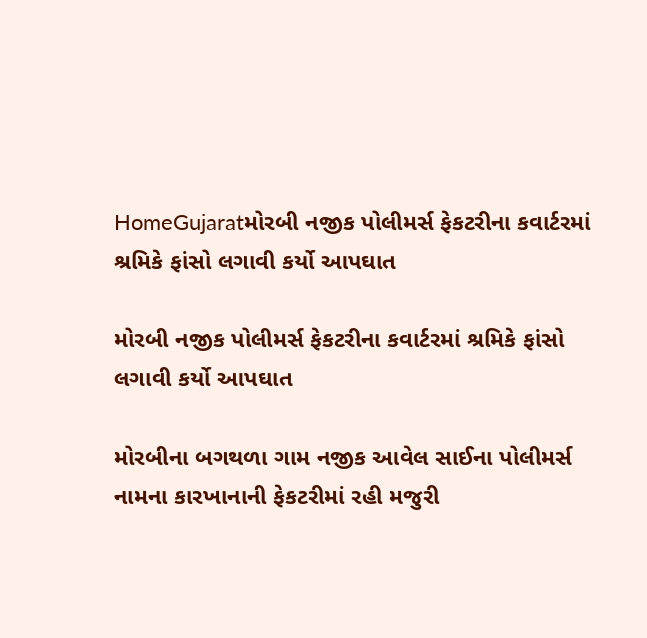HomeGujaratમોરબી નજીક પોલીમર્સ ફેકટરીના કવાર્ટરમાં શ્રમિકે ફાંસો લગાવી કર્યો આપઘાત

મોરબી નજીક પોલીમર્સ ફેકટરીના કવાર્ટરમાં શ્રમિકે ફાંસો લગાવી કર્યો આપઘાત

મોરબીના બગથળા ગામ નજીક આવેલ સાઈના પોલીમર્સ નામના કારખાનાની ફેકટરીમાં રહી મજુરી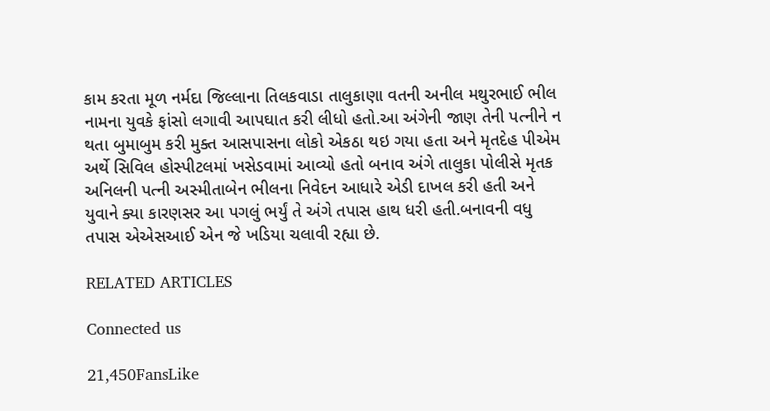કામ કરતા મૂળ નર્મદા જિલ્લાના તિલકવાડા તાલુકાણા વતની અનીલ મથુરભાઈ ભીલ નામના યુવકે ફાંસો લગાવી આપઘાત કરી લીધો હતો.આ અંગેની જાણ તેની પત્નીને ન થતા બુમાબુમ કરી મુક્ત આસપાસના લોકો એકઠા થઇ ગયા હતા અને મૃતદેહ પીએમ અર્થે સિવિલ હોસ્પીટલમાં ખસેડવામાં આવ્યો હતો બનાવ અંગે તાલુકા પોલીસે મૃતક અનિલની પત્ની અસ્મીતાબેન ભીલના નિવેદન આધારે એડી દાખલ કરી હતી અને યુવાને ક્યા કારણસર આ પગલું ભર્યું તે અંગે તપાસ હાથ ધરી હતી.બનાવની વધુ તપાસ એએસઆઈ એન જે ખડિયા ચલાવી રહ્યા છે.

RELATED ARTICLES

Connected us

21,450FansLike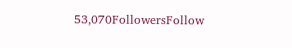53,070FollowersFollow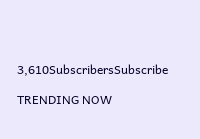3,610SubscribersSubscribe

TRENDING NOW